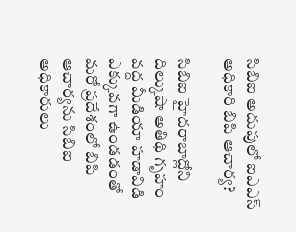సిబిఐ అదుపులో ఐఎఎస్ అధికారి బిపి ఆచార్య?

సిబిఐ హైదరాబాద్లోని దిల్కుషా అతిథి గృహం వద్ద మీడియా హడావిడి ఎక్కువగా ఉండడంతో మరో ప్రదేశంలో బిపి ఆచార్యను సిబిఐ అధికారులు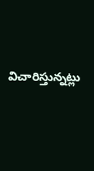విచారిస్తున్నట్లు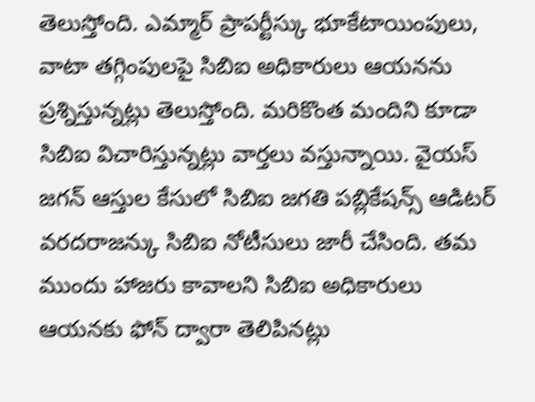తెలుస్తోంది. ఎమ్మార్ ప్రాపర్టీస్కు భూకేటాయింపులు, వాటా తగ్గింపులపై సిబిఐ అధికారులు ఆయనను ప్రశ్నిస్తున్నట్లు తెలుస్తోంది. మరికొంత మందిని కూడా సిబిఐ విచారిస్తున్నట్లు వార్తలు వస్తున్నాయి. వైయస్ జగన్ ఆస్తుల కేసులో సిబిఐ జగతి పబ్లికేషన్స్ ఆడిటర్ వరదరాజన్కు సిబిఐ నోటీసులు జారీ చేసింది. తమ ముందు హాజరు కావాలని సిబిఐ అధికారులు ఆయనకు ఫోన్ ద్వారా తెలిపినట్లు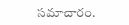సమాచారం.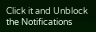Click it and Unblock the Notifications